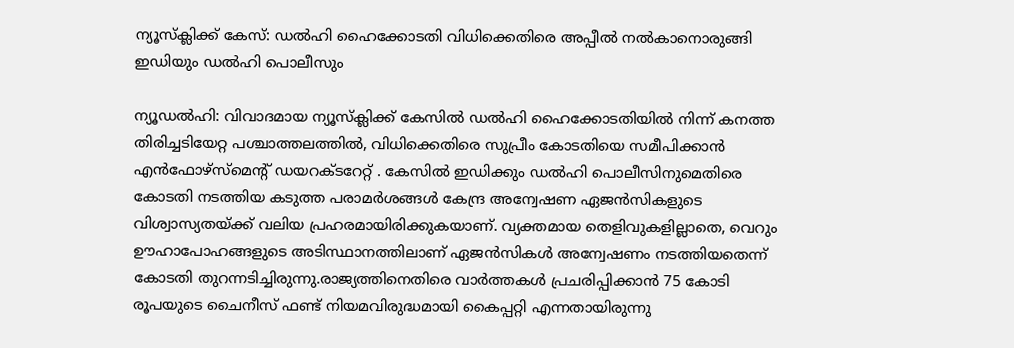ന്യൂസ്‌ക്ലിക്ക് കേസ്: ഡൽഹി ഹൈക്കോടതി വിധിക്കെതിരെ അപ്പീൽ നൽകാനൊരുങ്ങി ഇഡിയും ഡൽഹി പൊലീസും

ന്യൂഡൽഹി: വിവാദമായ ന്യൂസ്‌ക്ലിക്ക് കേസിൽ ഡൽഹി ഹൈക്കോടതിയിൽ നിന്ന് കനത്ത തിരിച്ചടിയേറ്റ പശ്ചാത്തലത്തിൽ, വിധിക്കെതിരെ സുപ്രീം കോടതിയെ സമീപിക്കാൻ എൻഫോഴ്‌സ്‌മെന്റ് ഡയറക്ടറേറ്റ് . കേസിൽ ഇഡിക്കും ഡൽഹി പൊലീസിനുമെതിരെ കോടതി നടത്തിയ കടുത്ത പരാമർശങ്ങൾ കേന്ദ്ര അന്വേഷണ ഏജൻസികളുടെ വിശ്വാസ്യതയ്ക്ക് വലിയ പ്രഹരമായിരിക്കുകയാണ്. വ്യക്തമായ തെളിവുകളില്ലാതെ, വെറും ഊഹാപോഹങ്ങളുടെ അടിസ്ഥാനത്തിലാണ് ഏജൻസികൾ അന്വേഷണം നടത്തിയതെന്ന് കോടതി തുറന്നടിച്ചിരുന്നു.രാജ്യത്തിനെതിരെ വാർത്തകൾ പ്രചരിപ്പിക്കാൻ 75 കോടി രൂപയുടെ ചൈനീസ് ഫണ്ട് നിയമവിരുദ്ധമായി കൈപ്പറ്റി എന്നതായിരുന്നു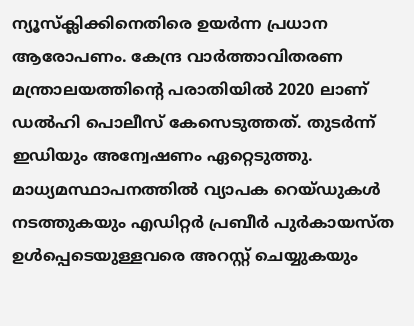ന്യൂസ്‌ക്ലിക്കിനെതിരെ ഉയർന്ന പ്രധാന ആരോപണം. കേന്ദ്ര വാർത്താവിതരണ മന്ത്രാലയത്തിന്റെ പരാതിയിൽ 2020 ലാണ് ഡൽഹി പൊലീസ് കേസെടുത്തത്. തുടർന്ന് ഇഡിയും അന്വേഷണം ഏറ്റെടുത്തു. മാധ്യമസ്ഥാപനത്തിൽ വ്യാപക റെയ്ഡുകൾ നടത്തുകയും എഡിറ്റർ പ്രബീർ പുർകായസ്ത ഉൾപ്പെടെയുള്ളവരെ അറസ്റ്റ് ചെയ്യുകയും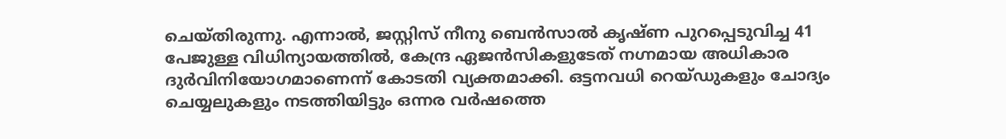ചെയ്തിരുന്നു. എന്നാൽ, ജസ്റ്റിസ് നീനു ബെൻസാൽ കൃഷ്ണ പുറപ്പെടുവിച്ച 41 പേജുള്ള വിധിന്യായത്തിൽ, കേന്ദ്ര ഏജൻസികളുടേത് നഗ്നമായ അധികാര ദുർവിനിയോഗമാണെന്ന് കോടതി വ്യക്തമാക്കി. ഒട്ടനവധി റെയ്ഡുകളും ചോദ്യം ചെയ്യലുകളും നടത്തിയിട്ടും ഒന്നര വർഷത്തെ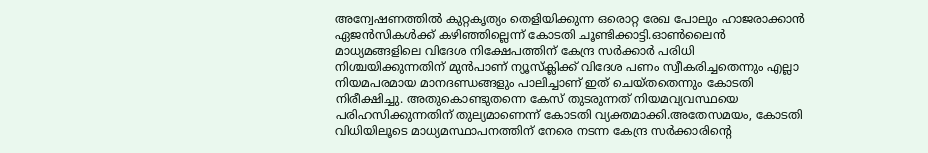അന്വേഷണത്തിൽ കുറ്റകൃത്യം തെളിയിക്കുന്ന ഒരൊറ്റ രേഖ പോലും ഹാജരാക്കാൻ ഏജൻസികൾക്ക് കഴിഞ്ഞില്ലെന്ന് കോടതി ചൂണ്ടിക്കാട്ടി.ഓൺലൈൻ മാധ്യമങ്ങളിലെ വിദേശ നിക്ഷേപത്തിന് കേന്ദ്ര സർക്കാർ പരിധി നിശ്ചയിക്കുന്നതിന് മുൻപാണ് ന്യൂസ്‌ക്ലിക്ക് വിദേശ പണം സ്വീകരിച്ചതെന്നും എല്ലാ നിയമപരമായ മാനദണ്ഡങ്ങളും പാലിച്ചാണ് ഇത് ചെയ്തതെന്നും കോടതി നിരീക്ഷിച്ചു. അതുകൊണ്ടുതന്നെ കേസ് തുടരുന്നത് നിയമവ്യവസ്ഥയെ പരിഹസിക്കുന്നതിന് തുല്യമാണെന്ന് കോടതി വ്യക്തമാക്കി.അതേസമയം, കോടതി വിധിയിലൂടെ മാധ്യമസ്ഥാപനത്തിന് നേരെ നടന്ന കേന്ദ്ര സർക്കാരിന്റെ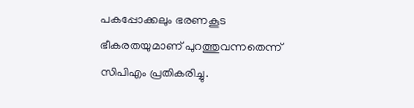പകപ്പോക്കലും ഭരണകൂട ഭീകരതയുമാണ് പുറത്തുവന്നതെന്ന് സിപിഎം പ്രതികരിച്ചു.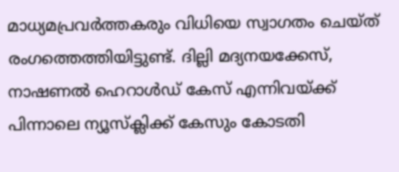മാധ്യമപ്രവർത്തകരും വിധിയെ സ്വാഗതം ചെയ്ത് രംഗത്തെത്തിയിട്ടുണ്ട്. ദില്ലി മദ്യനയക്കേസ്, നാഷണൽ ഹെറാൾഡ് കേസ് എന്നിവയ്ക്ക് പിന്നാലെ ന്യൂസ്‌ക്ലിക്ക് കേസും കോടതി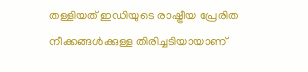തള്ളിയത് ഇഡിയുടെ രാഷ്ട്രീയ പ്രേരിത നീക്കങ്ങൾക്കുള്ള തിരിച്ചടിയായാണ്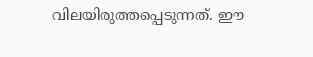വിലയിരുത്തപ്പെടുന്നത്. ഈ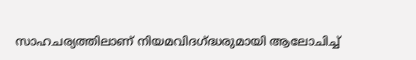സാഹചര്യത്തിലാണ് നിയമവിദഗ്ദ്ധരുമായി ആലോചിച്ച്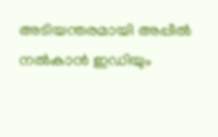അടിയന്തരമായി അപ്പീൽ നൽകാൻ ഇഡിയും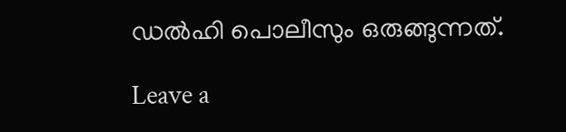ഡൽഹി പൊലീസും ഒരുങ്ങുന്നത്.

Leave a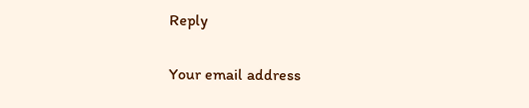Reply

Your email address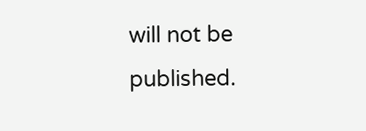will not be published.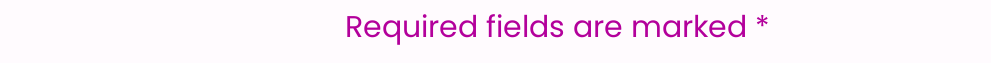Required fields are marked *